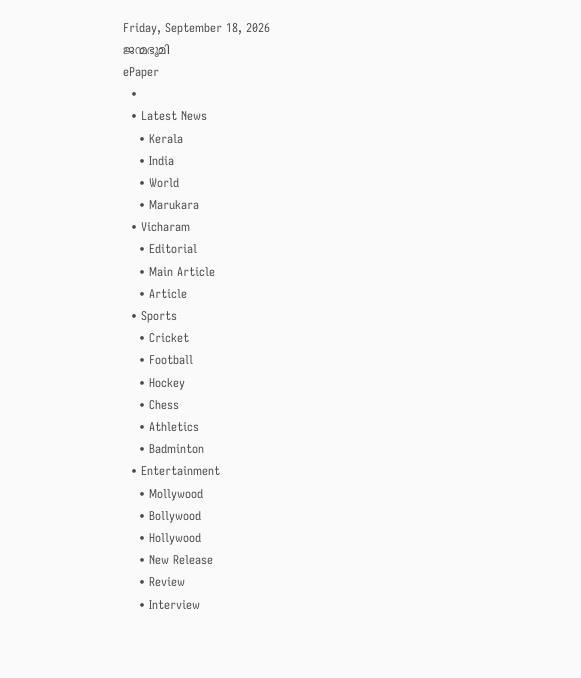Friday, September 18, 2026
ജന്മഭൂമി
ePaper
  •
  • Latest News
    • Kerala
    • India
    • World
    • Marukara
  • Vicharam
    • Editorial
    • Main Article
    • Article
  • Sports
    • Cricket
    • Football
    • Hockey
    • Chess
    • Athletics
    • Badminton
  • Entertainment
    • Mollywood
    • Bollywood
    • Hollywood
    • New Release
    • Review
    • Interview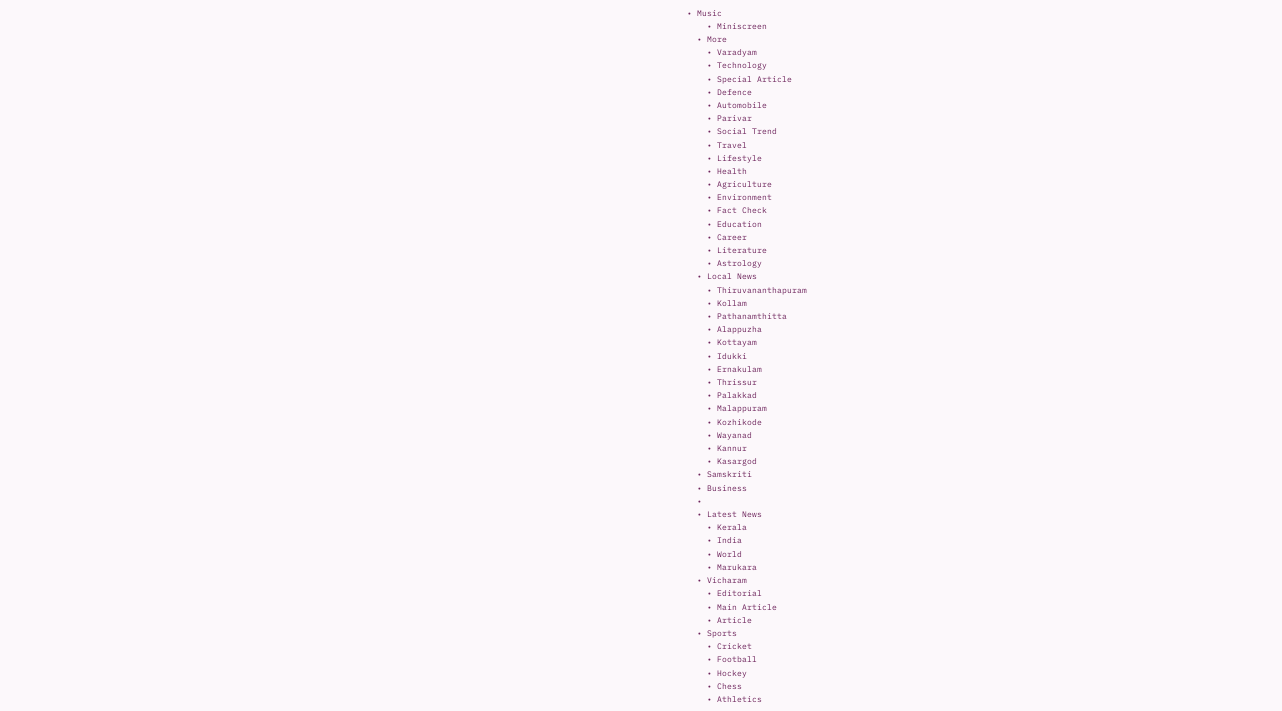• Music
    • Miniscreen
  • More
    • Varadyam
    • Technology
    • Special Article
    • Defence
    • Automobile
    • Parivar
    • Social Trend
    • Travel
    • Lifestyle
    • Health
    • Agriculture
    • Environment
    • Fact Check
    • Education
    • Career
    • Literature
    • Astrology
  • Local News
    • Thiruvananthapuram
    • Kollam
    • Pathanamthitta
    • Alappuzha
    • Kottayam
    • Idukki
    • Ernakulam
    • Thrissur
    • Palakkad
    • Malappuram
    • Kozhikode
    • Wayanad
    • Kannur
    • Kasargod
  • Samskriti
  • Business
  •
  • Latest News
    • Kerala
    • India
    • World
    • Marukara
  • Vicharam
    • Editorial
    • Main Article
    • Article
  • Sports
    • Cricket
    • Football
    • Hockey
    • Chess
    • Athletics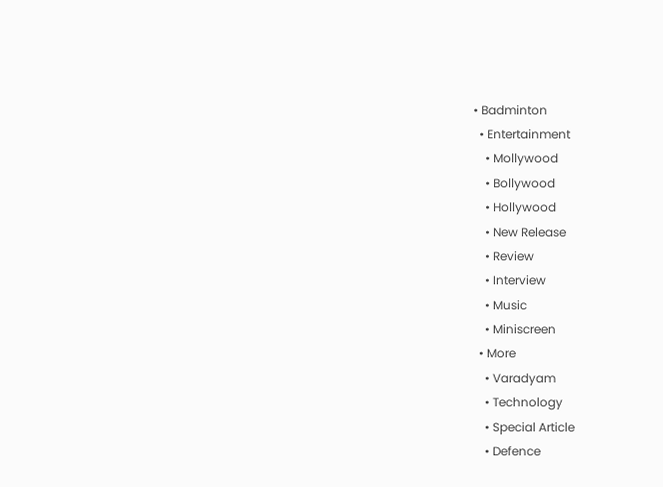• Badminton
  • Entertainment
    • Mollywood
    • Bollywood
    • Hollywood
    • New Release
    • Review
    • Interview
    • Music
    • Miniscreen
  • More
    • Varadyam
    • Technology
    • Special Article
    • Defence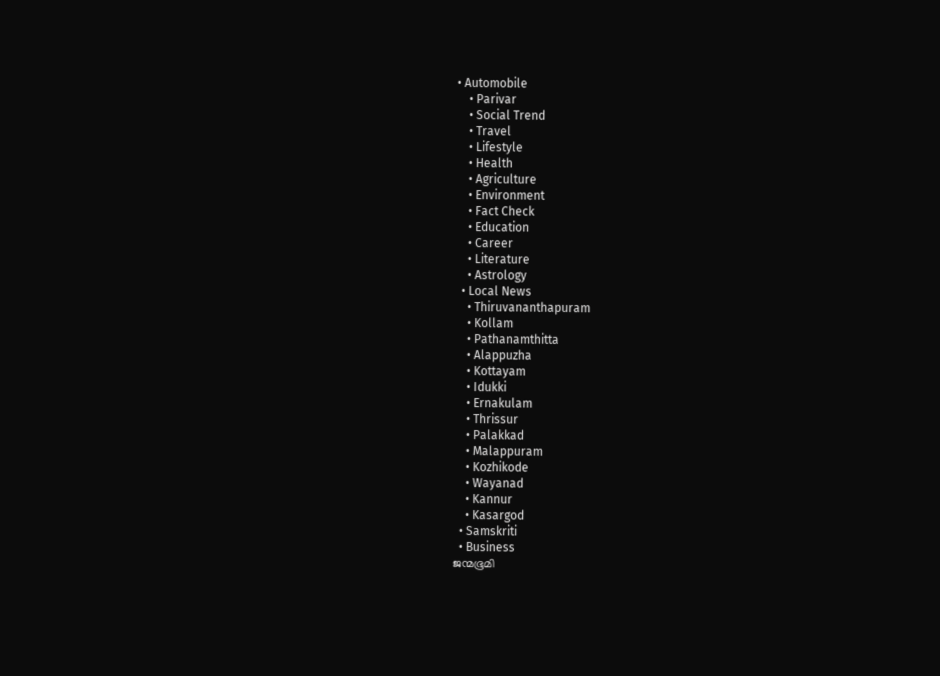• Automobile
    • Parivar
    • Social Trend
    • Travel
    • Lifestyle
    • Health
    • Agriculture
    • Environment
    • Fact Check
    • Education
    • Career
    • Literature
    • Astrology
  • Local News
    • Thiruvananthapuram
    • Kollam
    • Pathanamthitta
    • Alappuzha
    • Kottayam
    • Idukki
    • Ernakulam
    • Thrissur
    • Palakkad
    • Malappuram
    • Kozhikode
    • Wayanad
    • Kannur
    • Kasargod
  • Samskriti
  • Business
ജന്മഭൂമി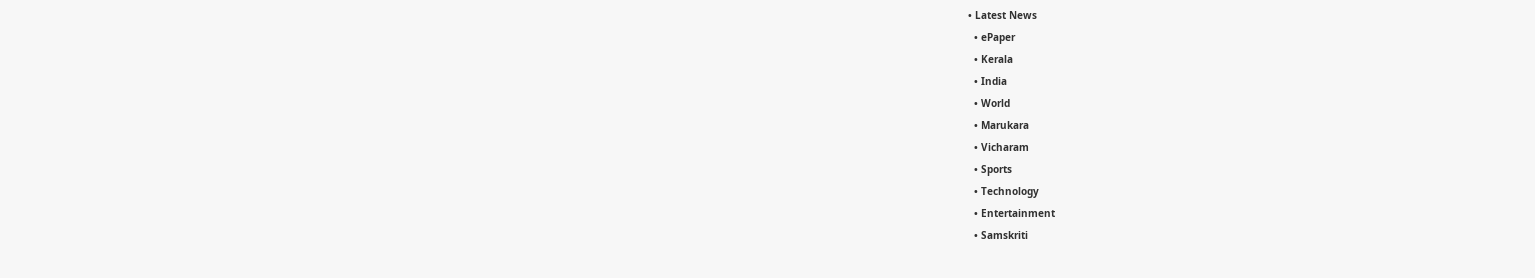• Latest News
  • ePaper
  • Kerala
  • India
  • World
  • Marukara
  • Vicharam
  • Sports
  • Technology
  • Entertainment
  • Samskriti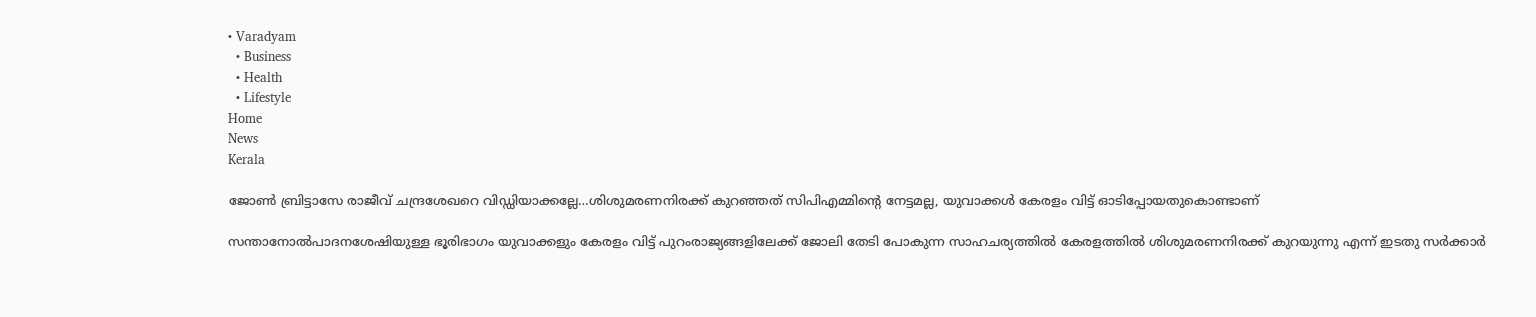• Varadyam
  • Business
  • Health
  • Lifestyle
Home
News
Kerala

ജോണ്‍ ബ്രിട്ടാസേ രാജീവ് ചന്ദ്രശേഖറെ വിഡ്ഡിയാക്കല്ലേ…ശിശുമരണനിരക്ക് കുറഞ്ഞത് സിപിഎമ്മിന്റെ നേട്ടമല്ല, യുവാക്കള്‍ കേരളം വിട്ട് ഓടിപ്പോയതുകൊണ്ടാണ്

സന്താനോല്‍പാദനശേഷിയുള്ള ഭൂരിഭാഗം യുവാക്കളും കേരളം വിട്ട് പുറംരാജ്യങ്ങളിലേക്ക് ജോലി തേടി പോകുന്ന സാഹചര്യത്തില്‍ കേരളത്തില്‍ ശിശുമരണനിരക്ക് കുറയുന്നു എന്ന് ഇടതു സര്‍ക്കാര്‍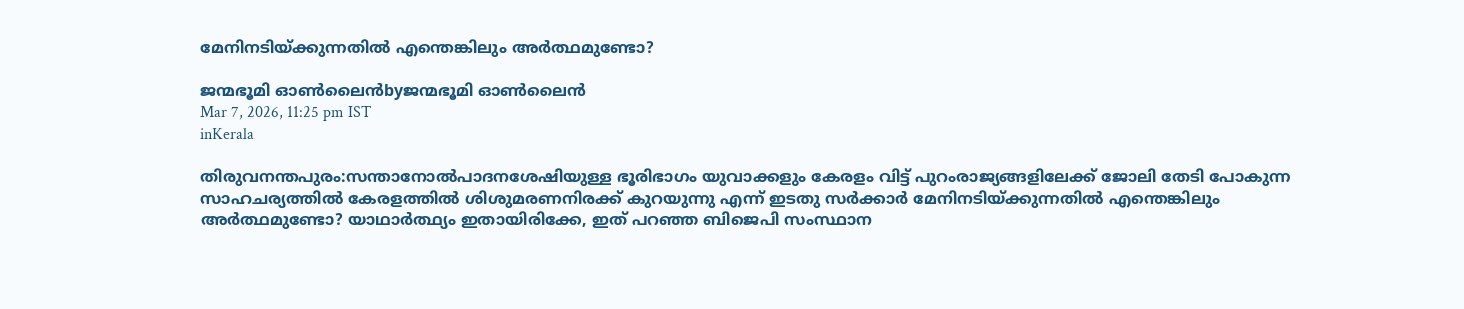മേനിനടിയ്‌ക്കുന്നതില്‍ എന്തെങ്കിലും അര്‍ത്ഥമുണ്ടോ?

ജന്മഭൂമി ഓണ്‍ലൈന്‍byജന്മഭൂമി ഓണ്‍ലൈന്‍
Mar 7, 2026, 11:25 pm IST
inKerala

തിരുവനന്തപുരം:സന്താനോല്‍പാദനശേഷിയുള്ള ഭൂരിഭാഗം യുവാക്കളും കേരളം വിട്ട് പുറംരാജ്യങ്ങളിലേക്ക് ജോലി തേടി പോകുന്ന സാഹചര്യത്തില്‍ കേരളത്തില്‍ ശിശുമരണനിരക്ക് കുറയുന്നു എന്ന് ഇടതു സര്‍ക്കാര്‍ മേനിനടിയ്‌ക്കുന്നതില്‍ എന്തെങ്കിലും അര്‍ത്ഥമുണ്ടോ? യാഥാര്‍ത്ഥ്യം ഇതായിരിക്കേ, ഇത് പറഞ്ഞ ബിജെപി സംസ്ഥാന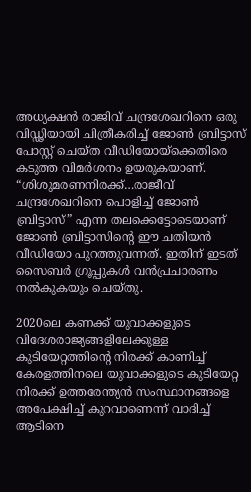അധ്യക്ഷന്‍ രാജിവ് ചന്ദ്രശേഖറിനെ ഒരു വിഡ്ഢിയായി ചിത്രീകരിച്ച് ജോണ്‍ ബ്രിട്ടാസ് പോസ്റ്റ് ചെയ്ത വീഡിയോയ്‌ക്കെതിരെ കടുത്ത വിമര്‍ശനം ഉയരുകയാണ്. “ശിശുമരണനിരക്ക്…രാജീവ് ചന്ദ്രശേഖറിനെ പൊളിച്ച് ജോണ്‍ ബ്രിട്ടാസ്” എന്ന തലക്കെട്ടോടെയാണ് ജോണ്‍ ബ്രിട്ടാസിന്റെ ഈ ചതിയന്‍ വീഡിയോ പുറത്തുവന്നത്. ഇതിന് ഇടത് സൈബര്‍ ഗ്രൂപ്പുകള്‍ വന്‍പ്രചാരണം നല്‍കുകയും ചെയ്തു.

2020ലെ കണക്ക് യുവാക്കളുടെ വിദേശരാജ്യങ്ങളിലേക്കുള്ള കുടിയേറ്റത്തിന്റെ നിരക്ക് കാണിച്ച് കേരളത്തിനലെ യുവാക്കളുടെ കുടിയേറ്റ നിരക്ക് ഉത്തരേന്ത്യന്‍ സംസ്ഥാനങ്ങളെ അപേക്ഷിച്ച് കുറവാണെന്ന് വാദിച്ച് ആടിനെ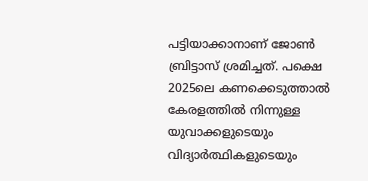പട്ടിയാക്കാനാണ് ജോണ്‍ ബ്രിട്ടാസ് ശ്രമിച്ചത്. പക്ഷെ 2025ലെ കണക്കെടുത്താല്‍ കേരളത്തില്‍ നിന്നുള്ള യുവാക്കളുടെയും വിദ്യാര്‍ത്ഥികളുടെയും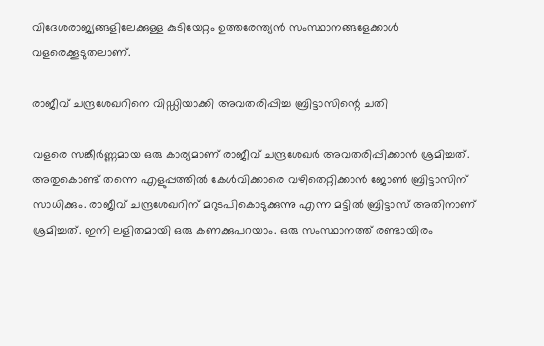വിദേശരാജ്യങ്ങളിലേക്കുള്ള കുടിയേറ്റം ഉത്തരേന്ത്യന്‍ സംസ്ഥാനങ്ങളേക്കാള്‍ വളരെക്കൂടുതലാണ്.

രാജീവ് ചന്ദ്രശേഖറിനെ വിഡ്ഡിയാക്കി അവതരിപ്പിച്ച ബ്രിട്ടാസിന്റെ ചതി

വളരെ സങ്കീര്‍ണ്ണമായ ഒരു കാര്യമാണ് രാജീവ് ചന്ദ്രശേഖര്‍ അവതരിപ്പിക്കാന്‍ ശ്രമിച്ചത്. അതുകൊണ്ട് തന്നെ എളുപ്പത്തില്‍ കേള്‍വിക്കാരെ വഴിതെറ്റിക്കാന്‍ ജോണ്‍ ബ്രിട്ടാസിന് സാധിക്കും. രാജീവ് ചന്ദ്രശേഖറിന് മറുടപികൊടുക്കുന്നു എന്ന മട്ടില്‍ ബ്രിട്ടാസ് അതിനാണ് ശ്രമിച്ചത്. ഇനി ലളിതമായി ഒരു കണക്കുപറയാം. ഒരു സംസ്ഥാനത്ത് രണ്ടായിരം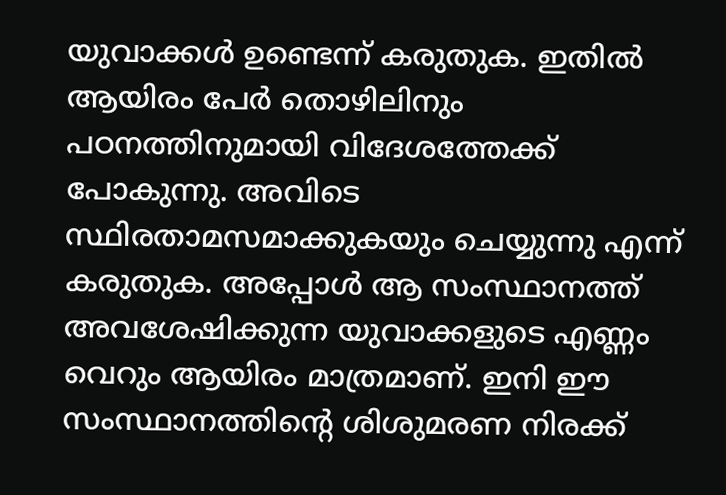യുവാക്കള്‍ ഉണ്ടെന്ന് കരുതുക. ഇതില്‍ ആയിരം പേര്‍ തൊഴിലിനും പഠനത്തിനുമായി വിദേശത്തേക്ക് പോകുന്നു. അവിടെ സ്ഥിരതാമസമാക്കുകയും ചെയ്യുന്നു എന്ന് കരുതുക. അപ്പോള്‍ ആ സംസ്ഥാനത്ത് അവശേഷിക്കുന്ന യുവാക്കളുടെ എണ്ണം വെറും ആയിരം മാത്രമാണ്. ഇനി ഈ സംസ്ഥാനത്തിന്റെ ശിശുമരണ നിരക്ക്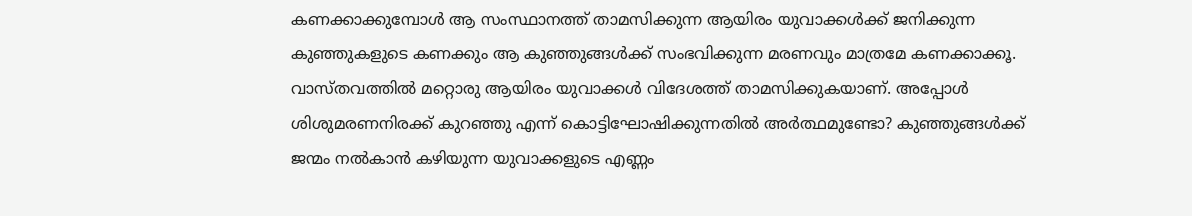കണക്കാക്കുമ്പോള്‍ ആ സംസ്ഥാനത്ത് താമസിക്കുന്ന ആയിരം യുവാക്കള്‍ക്ക് ജനിക്കുന്ന കുഞ്ഞുകളുടെ കണക്കും ആ കുഞ്ഞുങ്ങള്‍ക്ക് സംഭവിക്കുന്ന മരണവും മാത്രമേ കണക്കാക്കൂ. വാസ്തവത്തില്‍ മറ്റൊരു ആയിരം യുവാക്കള്‍ വിദേശത്ത് താമസിക്കുകയാണ്. അപ്പോള്‍ ശിശുമരണനിരക്ക് കുറഞ്ഞു എന്ന് കൊട്ടിഘോഷിക്കുന്നതില്‍ അര്‍ത്ഥമുണ്ടോ? കുഞ്ഞുങ്ങള്‍ക്ക് ജന്മം നല്‍കാന്‍ കഴിയുന്ന യുവാക്കളുടെ എണ്ണം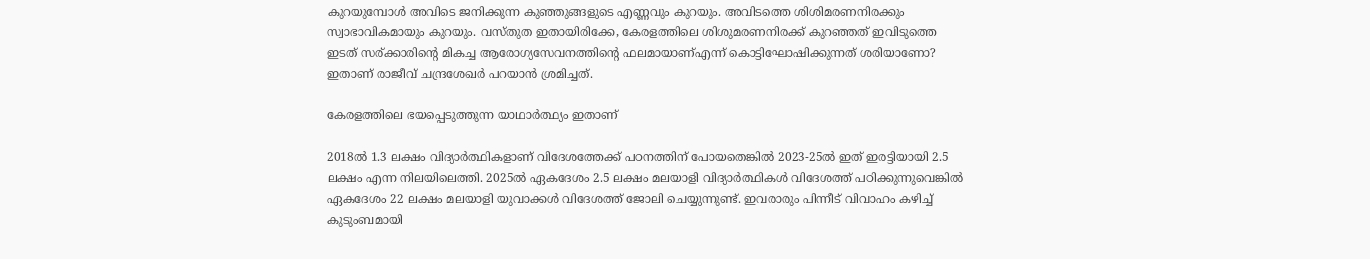കുറയുമ്പോള്‍ അവിടെ ജനിക്കുന്ന കുഞ്ഞുങ്ങളുടെ എണ്ണവും കുറയും. അവിടത്തെ ശിശിമരണനിരക്കും സ്വാഭാവികമായും കുറയും. വസ്തുത ഇതായിരിക്കേ, കേരളത്തിലെ ശിശുമരണനിരക്ക് കുറഞ്ഞത് ഇവിടുത്തെ ഇടത് സര്ക്കാരിന്റെ മികച്ച ആരോഗ്യസേവനത്തിന്റെ ഫലമായാണ്എന്ന് കൊട്ടിഘോഷിക്കുന്നത് ശരിയാണോ? ഇതാണ് രാജീവ് ചന്ദ്രശേഖര്‍ പറയാന്‍ ശ്രമിച്ചത്.

കേരളത്തിലെ ഭയപ്പെടുത്തുന്ന യാഥാര്‍ത്ഥ്യം ഇതാണ്

2018ല്‍ 1.3 ലക്ഷം വിദ്യാര്‍ത്ഥികളാണ് വിദേശത്തേക്ക് പഠനത്തിന് പോയതെങ്കില്‍ 2023-25ല്‍ ഇത് ഇരട്ടിയായി 2.5 ലക്ഷം എന്ന നിലയിലെത്തി. 2025ല്‍ ഏകദേശം 2.5 ലക്ഷം മലയാളി വിദ്യാര്‍ത്ഥികള്‍ വിദേശത്ത് പഠിക്കുന്നുവെങ്കില്‍ ഏകദേശം 22 ലക്ഷം മലയാളി യുവാക്കള്‍ വിദേശത്ത് ജോലി ചെയ്യുന്നുണ്ട്. ഇവരാരും പിന്നീട് വിവാഹം കഴിച്ച് കുടുംബമായി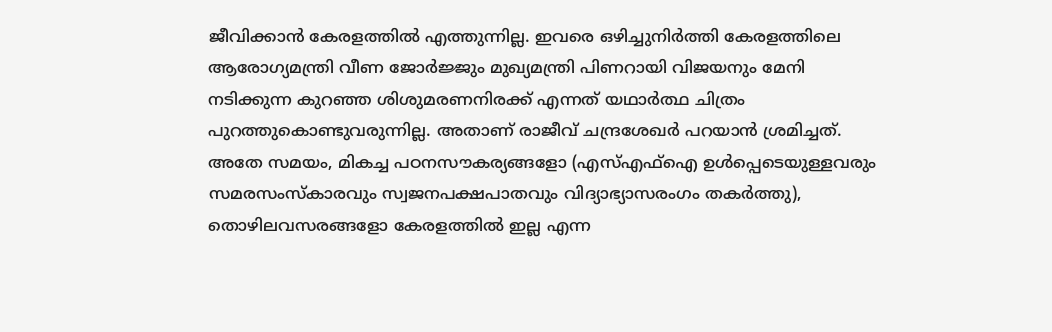ജീവിക്കാന്‍ കേരളത്തില്‍ എത്തുന്നില്ല. ഇവരെ ഒഴിച്ചുനിര്‍ത്തി കേരളത്തിലെ ആരോഗ്യമന്ത്രി വീണ ജോര്‍ജ്ജും മുഖ്യമന്ത്രി പിണറായി വിജയനും മേനി നടിക്കുന്ന കുറഞ്ഞ ശിശുമരണനിരക്ക് എന്നത് യഥാര്‍ത്ഥ ചിത്രം പുറത്തുകൊണ്ടുവരുന്നില്ല. അതാണ് രാജീവ് ചന്ദ്രശേഖര്‍ പറയാന്‍ ശ്രമിച്ചത്. അതേ സമയം, മികച്ച പഠനസൗകര്യങ്ങളോ (എസ്എഫ്ഐ ഉള്‍പ്പെടെയുള്ളവരും സമരസംസ്കാരവും സ്വജനപക്ഷപാതവും വിദ്യാഭ്യാസരംഗം തകര്‍ത്തു), തൊഴിലവസരങ്ങളോ കേരളത്തില്‍ ഇല്ല എന്ന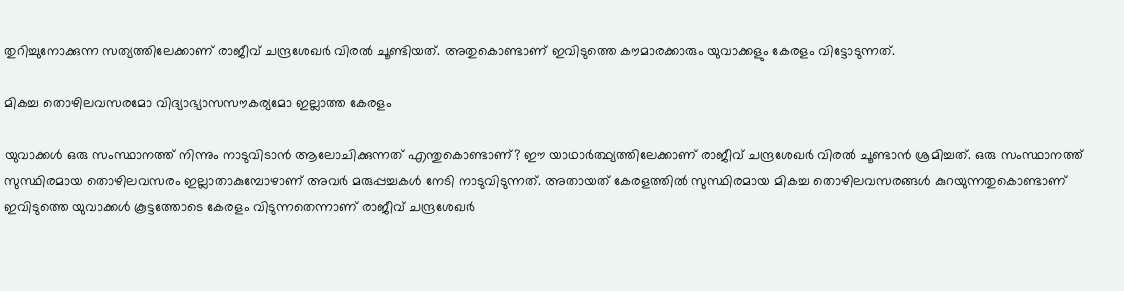തുറിച്ചുനോക്കുന്ന സത്യത്തിലേക്കാണ് രാജീവ് ചന്ദ്രശേഖര്‍ വിരല്‍ ചൂണ്ടിയത്. അതുകൊണ്ടാണ് ഇവിടുത്തെ കൗമാരക്കാരും യുവാക്കളും കേരളം വിട്ടോടുന്നത്.

മികച്ച തൊഴിലവസരമോ വിദ്യാഭ്യാസസൗകര്യമോ ഇല്ലാത്ത കേരളം

യുവാക്കള്‍ ഒരു സംസ്ഥാനത്ത് നിന്നും നാടുവിടാന്‍ ആലോചിക്കുന്നത് എന്തുകൊണ്ടാണ്? ഈ യാഥാര്‍ത്ഥ്യത്തിലേക്കാണ് രാജീവ് ചന്ദ്രശേഖര്‍ വിരല്‍ ചൂണ്ടാന്‍ ശ്രമിച്ചത്. ഒരു സംസ്ഥാനത്ത് സുസ്ഥിരമായ തൊഴിലവസരം ഇല്ലാതാകുമ്പോഴാണ് അവര്‍ മരുപ്പച്ചകള്‍ നേടി നാടുവിടുന്നത്. അതായത് കേരളത്തില്‍ സുസ്ഥിരമായ മികച്ച തൊഴിലവസരങ്ങള്‍ കുറയുന്നതുകൊണ്ടാണ് ഇവിടുത്തെ യുവാക്കള്‍ കൂട്ടത്തോടെ കേരളം വിടുന്നതെന്നാണ് രാജീവ് ചന്ദ്രശേഖര്‍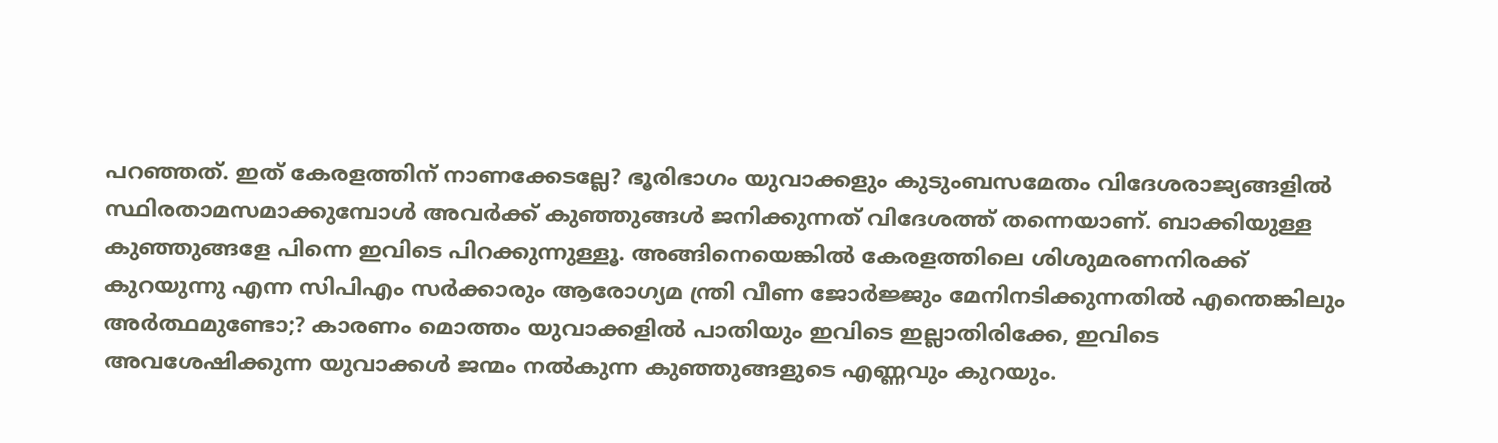പറഞ്ഞത്. ഇത് കേരളത്തിന് നാണക്കേടല്ലേ? ഭൂരിഭാഗം യുവാക്കളും കുടുംബസമേതം വിദേശരാജ്യങ്ങളില്‍ സ്ഥിരതാമസമാക്കുമ്പോള്‍ അവര്‍ക്ക് കുഞ്ഞുങ്ങള്‍ ജനിക്കുന്നത് വിദേശത്ത് തന്നെയാണ്. ബാക്കിയുള്ള കുഞ്ഞുങ്ങളേ പിന്നെ ഇവിടെ പിറക്കുന്നുള്ളൂ. അങ്ങിനെയെങ്കില്‍ കേരളത്തിലെ ശിശുമരണനിരക്ക് കുറയുന്നു എന്ന സിപിഎം സര്‍ക്കാരും ആരോഗ്യമ ന്ത്രി വീണ ജോര്‍ജ്ജും മേനിനടിക്കുന്നതില്‍ എന്തെങ്കിലും അര്‍ത്ഥമുണ്ടോ;? കാരണം മൊത്തം യുവാക്കളില്‍ പാതിയും ഇവിടെ ഇല്ലാതിരിക്കേ, ഇവിടെ അവശേഷിക്കുന്ന യുവാക്കള്‍ ജന്മം നല്‍കുന്ന കുഞ്ഞുങ്ങളുടെ എണ്ണവും കുറയും.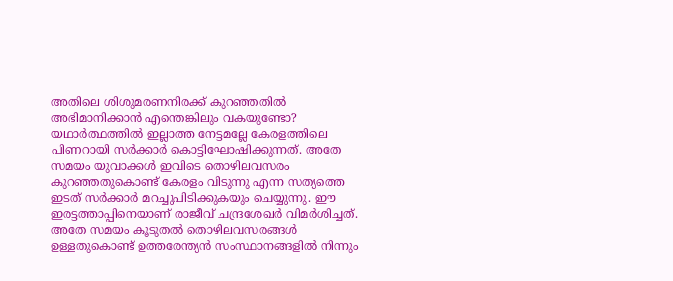അതിലെ ശിശുമരണനിരക്ക് കുറഞ്ഞതില്‍ അഭിമാനിക്കാന്‍ എന്തെങ്കിലും വകയുണ്ടോ? യഥാര്‍ത്ഥത്തില്‍ ഇല്ലാത്ത നേട്ടമല്ലേ കേരളത്തിലെ പിണറായി സര്‍ക്കാര്‍ കൊട്ടിഘോഷിക്കുന്നത്. അതേ സമയം യുവാക്കള്‍ ഇവിടെ തൊഴിലവസരം കുറഞ്ഞതുകൊണ്ട് കേരളം വിടുന്നു എന്ന സത്യത്തെ ഇടത് സര്‍ക്കാര്‍ മറച്ചുപിടിക്കുകയും ചെയ്യുന്നു. ഈ ഇരട്ടത്താപ്പിനെയാണ് രാജീവ് ചന്ദ്രശേഖര്‍ വിമര്‍ശിച്ചത്. അതേ സമയം കൂടുതല്‍ തൊഴിലവസരങ്ങള്‍ ഉള്ളതുകൊണ്ട് ഉത്തരേന്ത്യന്‍ സംസ്ഥാനങ്ങളില്‍ നിന്നും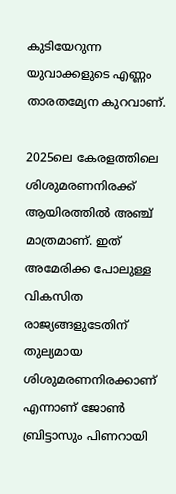കുടിയേറുന്ന യുവാക്കളുടെ എണ്ണം താരതമ്യേന കുറവാണ്.

2025ലെ കേരളത്തിലെ ശിശുമരണനിരക്ക് ആയിരത്തില്‍ അഞ്ച് മാത്രമാണ്. ഇത് അമേരിക്ക പോലുള്ള വികസിത രാജ്യങ്ങളുടേതിന് തുല്യമായ ശിശുമരണനിരക്കാണ് എന്നാണ് ജോണ്‍ ബ്രിട്ടാസും പിണറായി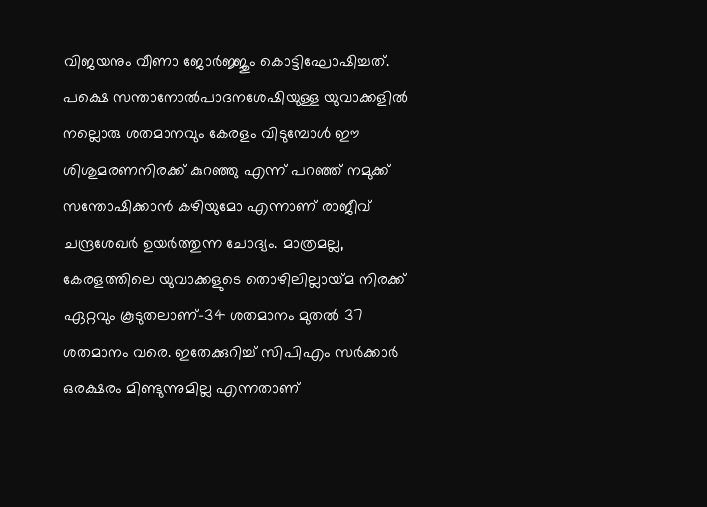വിജയനും വീണാ ജോര്‍ജ്ജും കൊട്ടിഘോഷിച്ചത്. പക്ഷെ സന്താനോല്‍പാദനശേഷിയുള്ള യുവാക്കളില്‍ നല്ലൊരു ശതമാനവും കേരളം വിടുമ്പോള്‍ ഈ ശിശുമരണനിരക്ക് കുറഞ്ഞു എന്ന് പറഞ്ഞ് നമുക്ക് സന്തോഷിക്കാന്‍ കഴിയുമോ എന്നാണ് രാജീവ് ചന്ദ്രശേഖര്‍ ഉയര്‍ത്തുന്ന ചോദ്യം. മാത്രമല്ല, കേരളത്തിലെ യുവാക്കളുടെ തൊഴിലില്ലായ്‌മ നിരക്ക് ഏറ്റവും കൂടുതലാണ്-34 ശതമാനം മുതല്‍ 37 ശതമാനം വരെ. ഇതേക്കുറിച്ച് സിപിഎം സര്‍ക്കാര്‍ ഒരക്ഷരം മിണ്ടുന്നുമില്ല എന്നതാണ്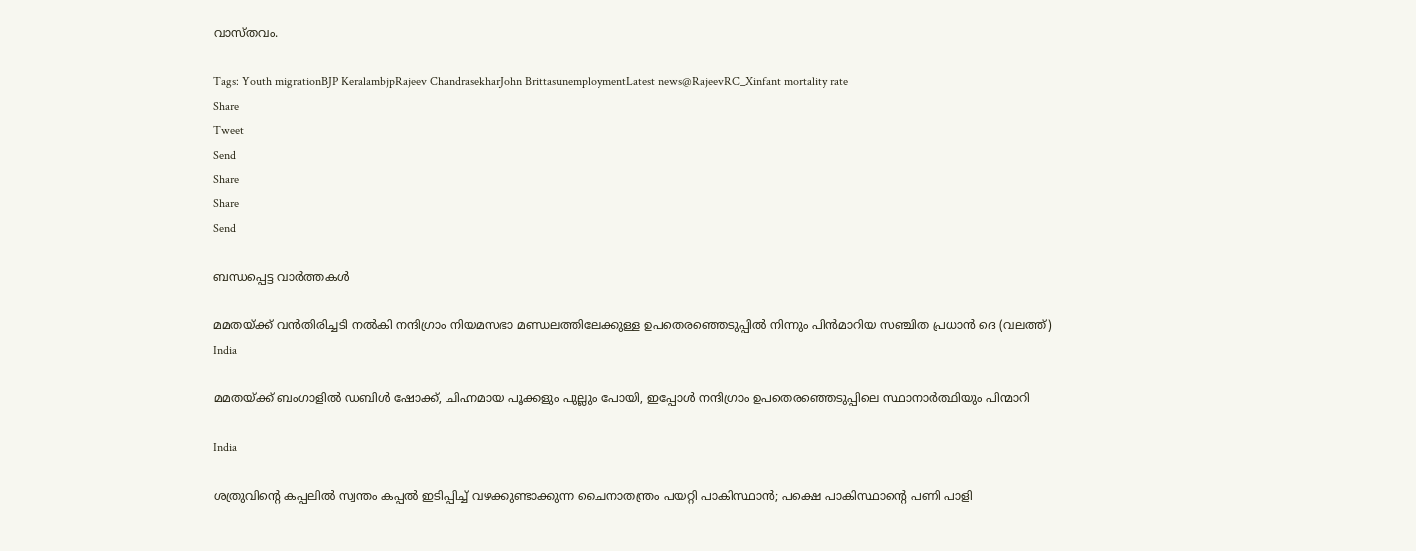വാസ്തവം.

Tags: Youth migrationBJP KeralambjpRajeev ChandrasekharJohn BrittasunemploymentLatest news@RajeevRC_Xinfant mortality rate
Share
Tweet
Send
Share
Share
Send

ബന്ധപ്പെട്ട വാര്‍ത്തകള്‍

മമതയ്ക്ക് വന്‍തിരിച്ചടി നല്‍കി നന്ദിഗ്രാം നിയമസഭാ മണ്ഡലത്തിലേക്കുള്ള ഉപതെര‍ഞ്ഞെടുപ്പില്‍ നിന്നും പിന്‍മാറിയ സഞ്ചിത പ്രധാന്‍ ദെ (വലത്ത്)
India

മമതയ്‌ക്ക് ബംഗാളില്‍ ഡബിള്‍ ഷോക്ക്, ചിഹ്നമായ പൂക്കളും പുല്ലും പോയി, ഇപ്പോള്‍ നന്ദിഗ്രാം ഉപതെരഞ്ഞെടുപ്പിലെ സ്ഥാനാര്‍ത്ഥിയും പിന്മാറി

India

ശത്രുവിന്റെ കപ്പലില്‍ സ്വന്തം കപ്പല്‍ ഇടിപ്പിച്ച് വഴക്കുണ്ടാക്കുന്ന ചൈനാതന്ത്രം പയറ്റി പാകിസ്ഥാന്‍; പക്ഷെ പാകിസ്ഥാന്റെ പണി പാളി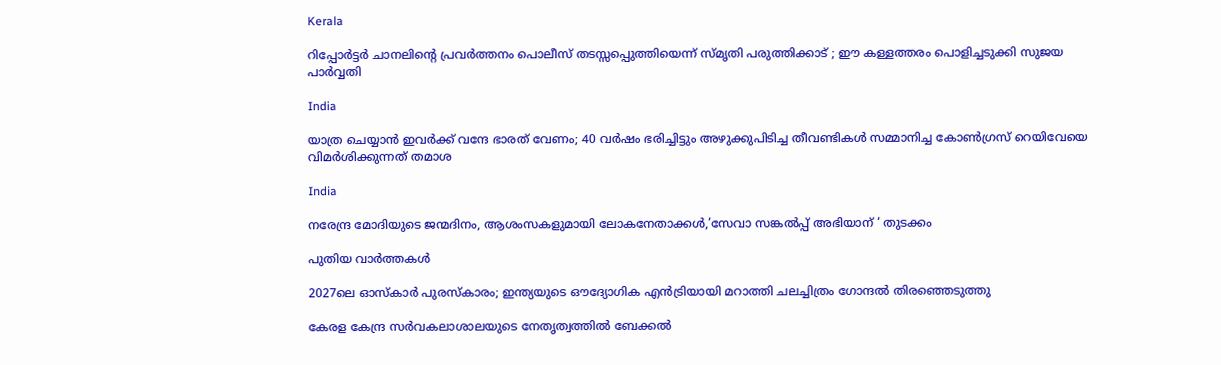Kerala

റിപ്പോര്‍ട്ടര്‍ ചാനലിന്റെ പ്രവര്‍ത്തനം പൊലീസ് തടസ്സപ്പെുത്തിയെന്ന് സ്മൃതി പരുത്തിക്കാട് ; ഈ കള്ളത്തരം പൊളിച്ചടുക്കി സുജയ പാര്‍വ്വതി

India

യാത്ര ചെയ്യാന്‍ ഇവര്‍ക്ക് വന്ദേ ഭാരത് വേണം; 40 വര്‍ഷം ഭരിച്ചിട്ടും അഴുക്കുപിടിച്ച തീവണ്ടികള്‍ സമ്മാനിച്ച കോണ്‍ഗ്രസ് റെയിവേയെ വിമര്‍ശിക്കുന്നത് തമാശ

India

നരേന്ദ്ര മോദിയുടെ ജന്മദിനം, ആശംസകളുമായി ലോകനേതാക്കള്‍,’സേവാ സങ്കല്‍പ്പ് അഭിയാന് ‘ തുടക്കം

പുതിയ വാര്‍ത്തകള്‍

2027ലെ ഓസ്‌കാർ പുരസ്‌കാരം; ഇന്ത്യയുടെ ഔദ്യോഗിക എൻട്രിയായി മറാത്തി ചലച്ചിത്രം ഗോന്ദൽ തിരഞ്ഞെടുത്തു

കേരള കേന്ദ്ര സര്‍വകലാശാലയുടെ നേതൃത്വത്തില്‍ ബേക്കല്‍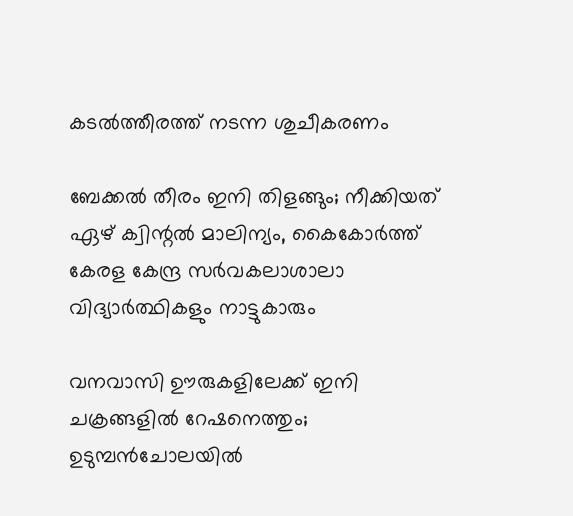കടല്‍ത്തീരത്ത് നടന്ന ശുചീകരണം

ബേക്കല്‍ തീരം ഇനി തിളങ്ങും; നീക്കിയത് ഏഴ് ക്വിന്റല്‍ മാലിന്യം, കൈകോര്‍ത്ത് കേരള കേന്ദ്ര സര്‍വകലാശാലാ വിദ്യാര്‍ത്ഥികളും നാട്ടുകാരും

വനവാസി ഊരുകളിലേക്ക് ഇനി ചക്രങ്ങളില്‍ റേഷനെത്തും; ഉടുമ്പന്‍ചോലയില്‍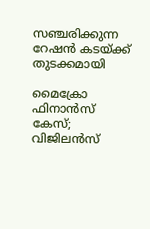സഞ്ചരിക്കുന്ന റേഷന്‍ കടയ്‌ക്ക് തുടക്കമായി

മൈക്രോ ഫിനാൻസ് കേസ്; വിജിലൻസ്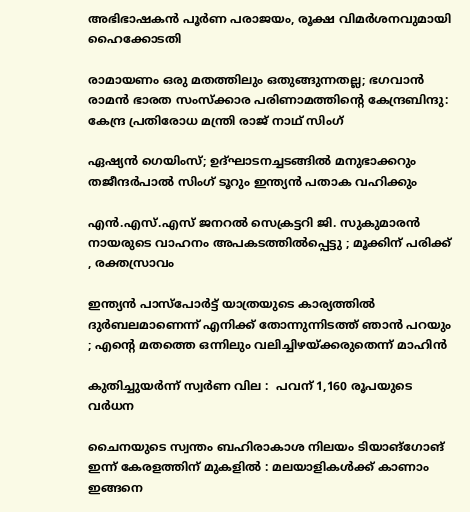അഭിഭാഷകൻ പൂർണ പരാജയം, രൂക്ഷ വിമർശനവുമായി ഹൈക്കോടതി

രാമായണം ഒരു മതത്തിലും ഒതുങ്ങുന്നതല്ല; ഭഗവാൻ രാമൻ ഭാരത സംസ്ക്കാര പരിണാമത്തിന്റെ കേന്ദ്രബിന്ദു: കേന്ദ്ര പ്രതിരോധ മന്ത്രി രാജ് നാഥ് സിംഗ്

ഏഷ്യൻ ഗെയിംസ്; ഉദ്ഘാടനച്ചടങ്ങിൽ മനുഭാക്കറും തജീന്ദർപാൽ സിംഗ് ടൂറും ഇന്ത്യൻ പതാക വഹിക്കും

എൻ.എസ്.എസ് ജനറൽ സെക്രട്ടറി ജി. സുകുമാരൻ നായരുടെ വാഹനം അപകടത്തിൽപ്പെട്ടു ; മൂക്കിന് പരിക്ക് , രക്തസ്രാവം

ഇന്ത്യൻ പാസ്പോർട്ട് യാത്രയുടെ കാര്യത്തിൽ ദുർബലമാണെന്ന് എനിക്ക് തോന്നുന്നിടത്ത് ഞാൻ പറയും ; എന്റെ മതത്തെ ഒന്നിലും വലിച്ചിഴയ്‌ക്കരുതെന്ന് മാഹിൻ

കുതിച്ചുയര്‍ന്ന് സ്വർണ വില :  പവന് 1,160 രൂപയുടെ വര്‍ധന

ചൈനയുടെ സ്വന്തം ബഹിരാകാശ നിലയം ടിയാങ്ഗോങ് ഇന്ന് കേരളത്തിന് മുകളിൽ : മലയാളികൾക്ക് കാണാം ഇങ്ങനെ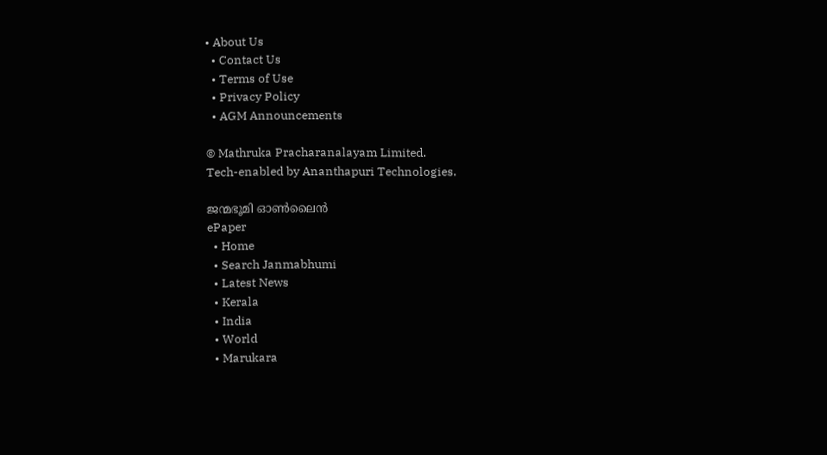• About Us
  • Contact Us
  • Terms of Use
  • Privacy Policy
  • AGM Announcements

© Mathruka Pracharanalayam Limited.
Tech-enabled by Ananthapuri Technologies.

ജന്മഭൂമി ഓണ്‍ലൈന്‍
ePaper
  • Home
  • Search Janmabhumi
  • Latest News
  • Kerala
  • India
  • World
  • Marukara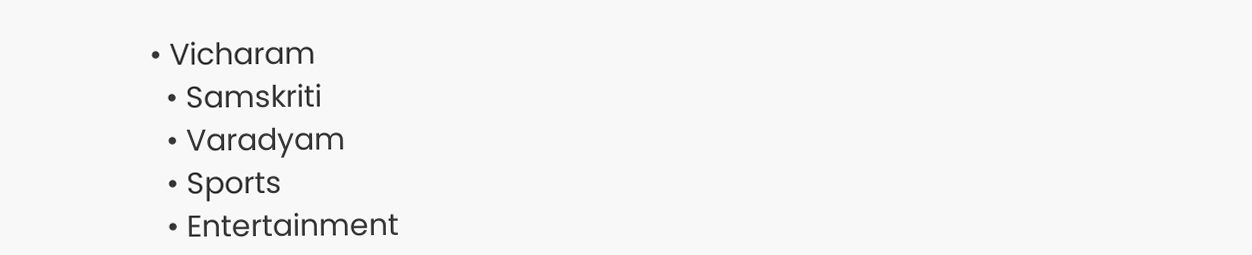• Vicharam
  • Samskriti
  • Varadyam
  • Sports
  • Entertainment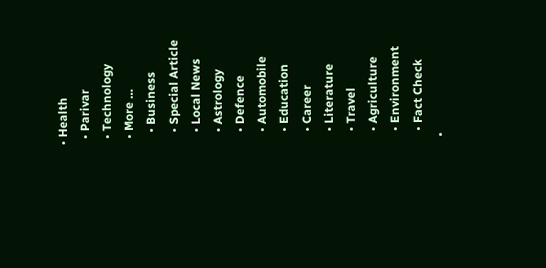• Health
  • Parivar
  • Technology
  • More …
    • Business
    • Special Article
    • Local News
    • Astrology
    • Defence
    • Automobile
    • Education
    • Career
    • Literature
    • Travel
    • Agriculture
    • Environment
    • Fact Check
  •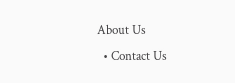About Us
  • Contact Us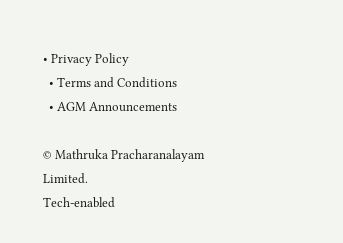• Privacy Policy
  • Terms and Conditions
  • AGM Announcements

© Mathruka Pracharanalayam Limited.
Tech-enabled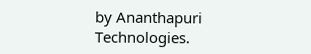by Ananthapuri Technologies.